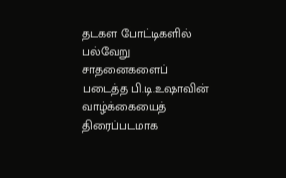தடகள போட்டிகளில் பல்வேறு சாதனைகளைப் படைத்த பி.டி.உஷாவின் வாழ்க்கையைத் திரைப்படமாக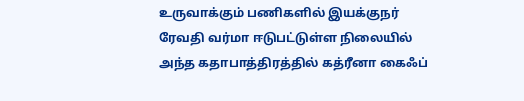உருவாக்கும் பணிகளில் இயக்குநர் ரேவதி வர்மா ஈடுபட்டுள்ள நிலையில் அந்த கதாபாத்திரத்தில் கத்ரீனா கைஃப்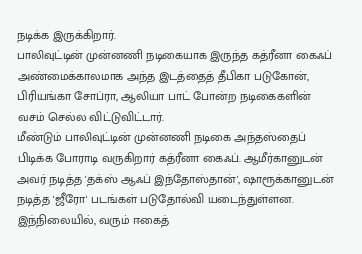நடிக்க இருக்கிறார்.
பாலிவுட்டின் முன்னணி நடிகையாக இருந்த கத்ரீனா கைஃப் அண்மைக்காலமாக அந்த இடத்தைத் தீபிகா படுகோன், பிரியங்கா சோப்ரா, ஆலியா பாட் போன்ற நடிகைகளின் வசம் செல்ல விட்டுவிட்டார்.
மீண்டும் பாலிவுட்டின் முன்னணி நடிகை அந்தஸ்தைப் பிடிக்க போராடி வருகிறார் கத்ரீனா கைஃப். ஆமீர்கானுடன் அவர் நடித்த 'தக்ஸ் ஆஃப் இந்தோஸ்தான்', ஷாரூக்கானுடன் நடித்த 'ஜீரோ' படங்கள் படுதோல்வி யடைந்துள்ளன.
இந்நிலையில், வரும் ஈகைத்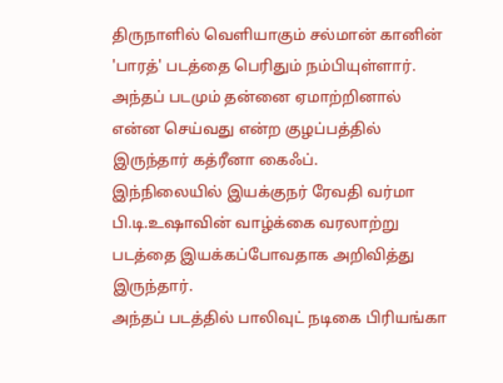திருநாளில் வெளியாகும் சல்மான் கானின் 'பாரத்' படத்தை பெரிதும் நம்பியுள்ளார். அந்தப் படமும் தன்னை ஏமாற்றினால் என்ன செய்வது என்ற குழப்பத்தில் இருந்தார் கத்ரீனா கைஃப்.
இந்நிலையில் இயக்குநர் ரேவதி வர்மா பி.டி.உஷாவின் வாழ்க்கை வரலாற்று படத்தை இயக்கப்போவதாக அறிவித்து இருந்தார்.
அந்தப் படத்தில் பாலிவுட் நடிகை பிரியங்கா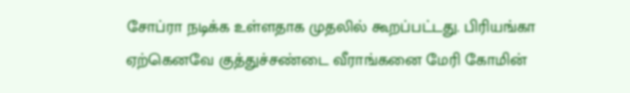சோப்ரா நடிக்க உள்ளதாக முதலில் கூறப்பட்டது. பிரியங்கா ஏற்கெனவே குத்துச்சண்டை வீராங்கனை மேரி கோமின்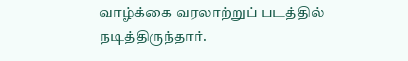வாழ்க்கை வரலாற்றுப் படத்தில் நடித்திருந்தார்.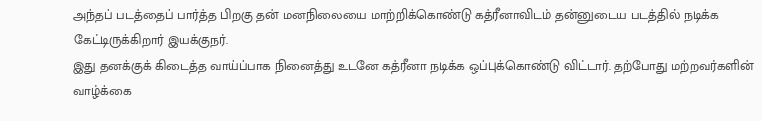அந்தப் படத்தைப் பார்த்த பிறகு தன் மனநிலையை மாற்றிக்கொண்டு கத்ரீனாவிடம் தன்னுடைய படத்தில் நடிக்க கேட்டிருக்கிறார் இயக்குநர்.
இது தனக்குக் கிடைத்த வாய்ப்பாக நினைத்து உடனே கத்ரீனா நடிக்க ஒப்புக்கொண்டு விட்டார். தற்போது மற்றவர்களின் வாழ்க்கை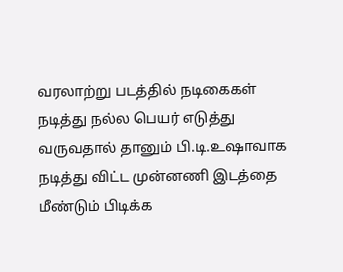வரலாற்று படத்தில் நடிகைகள் நடித்து நல்ல பெயர் எடுத்து வருவதால் தானும் பி.டி.உஷாவாக நடித்து விட்ட முன்னணி இடத்தை மீண்டும் பிடிக்க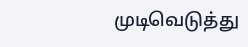முடிவெடுத்து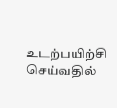உடற்பயிற்சி செய்வதில்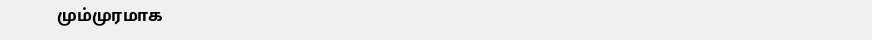மும்முரமாக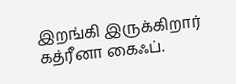இறங்கி இருக்கிறார் கத்ரீனா கைஃப்.